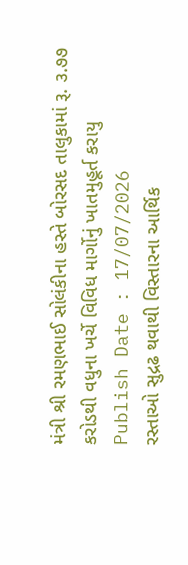મંત્રી શ્રી રમણભાઈ સોલંકીના હસ્તે બોરસદ તાલુકામાં રૂ. ૩.૭૭ કરોડથી વધુના ખર્ચે વિવિધ માર્ગોનું ખાતમુહૂર્ત કરાયુ
Publish Date : 17/07/2026
રસ્તાઓ સુદ્રઢ થવાથી વિસ્તારના આર્થિક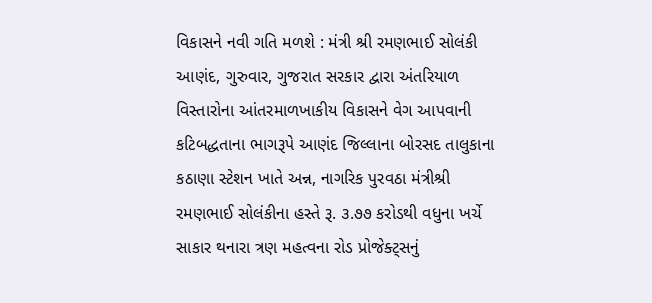વિકાસને નવી ગતિ મળશે : મંત્રી શ્રી રમણભાઈ સોલંકી
આણંદ, ગુરુવાર, ગુજરાત સરકાર દ્વારા અંતરિયાળ વિસ્તારોના આંતરમાળખાકીય વિકાસને વેગ આપવાની કટિબદ્ધતાના ભાગરૂપે આણંદ જિલ્લાના બોરસદ તાલુકાના કઠાણા સ્ટેશન ખાતે અન્ન, નાગરિક પુરવઠા મંત્રીશ્રી રમણભાઈ સોલંકીના હસ્તે રૂ. ૩.૭૭ કરોડથી વધુના ખર્ચે સાકાર થનારા ત્રણ મહત્વના રોડ પ્રોજેક્ટ્સનું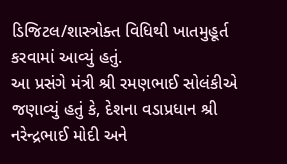ડિજિટલ/શાસ્ત્રોક્ત વિધિથી ખાતમુહૂર્ત કરવામાં આવ્યું હતું.
આ પ્રસંગે મંત્રી શ્રી રમણભાઈ સોલંકીએ જણાવ્યું હતું કે, દેશના વડાપ્રધાન શ્રી નરેન્દ્રભાઈ મોદી અને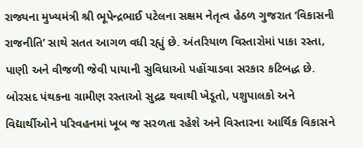રાજ્યના મુખ્યમંત્રી શ્રી ભૂપેન્દ્રભાઈ પટેલના સક્ષમ નેતૃત્વ હેઠળ ગુજરાત ‘વિકાસની રાજનીતિ’ સાથે સતત આગળ વધી રહ્યું છે. અંતરિયાળ વિસ્તારોમાં પાકા રસ્તા, પાણી અને વીજળી જેવી પાયાની સુવિધાઓ પહોંચાડવા સરકાર કટિબદ્ધ છે. બોરસદ પંથકના ગ્રામીણ રસ્તાઓ સુદ્રઢ થવાથી ખેડૂતો, પશુપાલકો અને વિદ્યાર્થીઓને પરિવહનમાં ખૂબ જ સરળતા રહેશે અને વિસ્તારના આર્થિક વિકાસને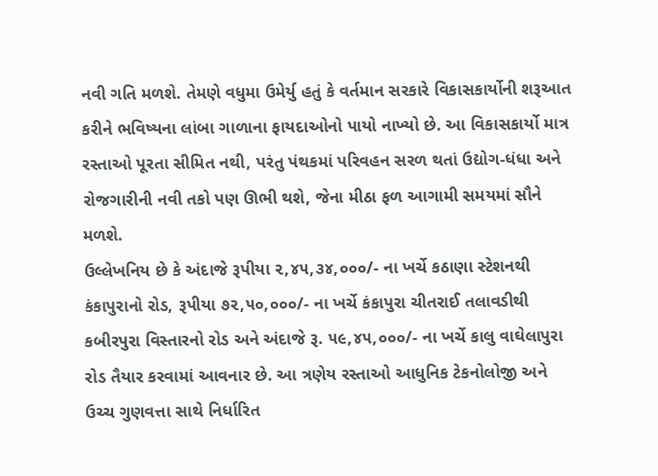નવી ગતિ મળશે. તેમણે વધુમા ઉમેર્યુ હતું કે વર્તમાન સરકારે વિકાસકાર્યોની શરૂઆત કરીને ભવિષ્યના લાંબા ગાળાના ફાયદાઓનો પાયો નાખ્યો છે. આ વિકાસકાર્યો માત્ર રસ્તાઓ પૂરતા સીમિત નથી, પરંતુ પંથકમાં પરિવહન સરળ થતાં ઉદ્યોગ-ધંધા અને રોજગારીની નવી તકો પણ ઊભી થશે, જેના મીઠા ફળ આગામી સમયમાં સૌને મળશે.
ઉલ્લેખનિય છે કે અંદાજે રૂપીયા ૨,૪૫,૩૪,૦૦૦/- ના ખર્ચે કઠાણા સ્ટેશનથી કંકાપુરાનો રોડ, રૂપીયા ૭૨,૫૦,૦૦૦/- ના ખર્ચે કંકાપુરા ચીતરાઈ તલાવડીથી કબીરપુરા વિસ્તારનો રોડ અને અંદાજે રૂ. ૫૯,૪૫,૦૦૦/- ના ખર્ચે કાલુ વાઘેલાપુરા રોડ તૈયાર કરવામાં આવનાર છે. આ ત્રણેય રસ્તાઓ આધુનિક ટેકનોલોજી અને ઉચ્ચ ગુણવત્તા સાથે નિર્ધારિત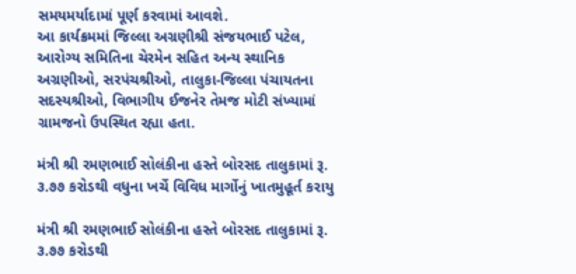સમયમર્યાદામાં પૂર્ણ કરવામાં આવશે.
આ કાર્યક્રમમાં જિલ્લા અગ્રણીશ્રી સંજયભાઈ પટેલ, આરોગ્ય સમિતિના ચેરમેન સહિત અન્ય સ્થાનિક અગ્રણીઓ, સરપંચશ્રીઓ, તાલુકા-જિલ્લા પંચાયતના સદસ્યશ્રીઓ, વિભાગીય ઈજનેર તેમજ મોટી સંખ્યામાં ગ્રામજનો ઉપસ્થિત રહ્યા હતા.

મંત્રી શ્રી રમણભાઈ સોલંકીના હસ્તે બોરસદ તાલુકામાં રૂ. ૩.૭૭ કરોડથી વધુના ખર્ચે વિવિધ માર્ગોનું ખાતમુહૂર્ત કરાયુ

મંત્રી શ્રી રમણભાઈ સોલંકીના હસ્તે બોરસદ તાલુકામાં રૂ. ૩.૭૭ કરોડથી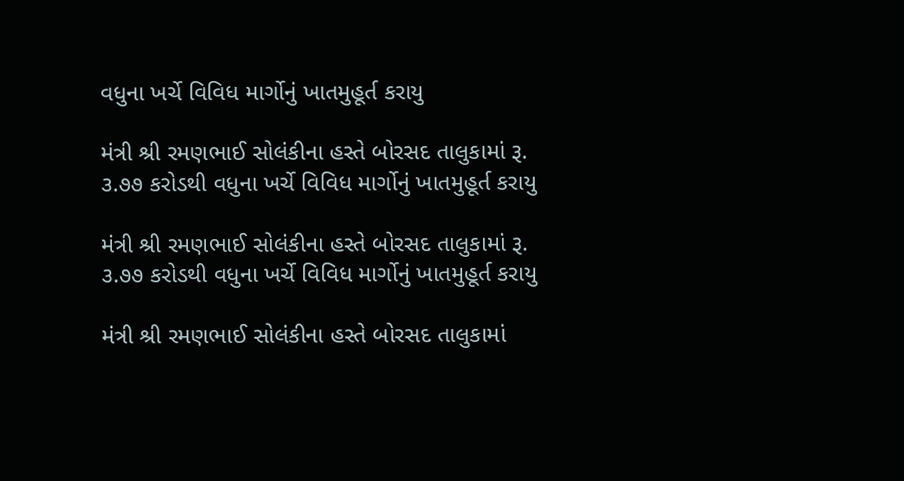વધુના ખર્ચે વિવિધ માર્ગોનું ખાતમુહૂર્ત કરાયુ

મંત્રી શ્રી રમણભાઈ સોલંકીના હસ્તે બોરસદ તાલુકામાં રૂ. ૩.૭૭ કરોડથી વધુના ખર્ચે વિવિધ માર્ગોનું ખાતમુહૂર્ત કરાયુ

મંત્રી શ્રી રમણભાઈ સોલંકીના હસ્તે બોરસદ તાલુકામાં રૂ. ૩.૭૭ કરોડથી વધુના ખર્ચે વિવિધ માર્ગોનું ખાતમુહૂર્ત કરાયુ

મંત્રી શ્રી રમણભાઈ સોલંકીના હસ્તે બોરસદ તાલુકામાં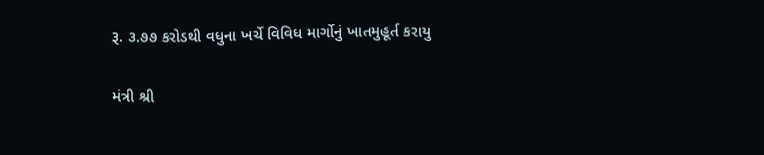રૂ. ૩.૭૭ કરોડથી વધુના ખર્ચે વિવિધ માર્ગોનું ખાતમુહૂર્ત કરાયુ

મંત્રી શ્રી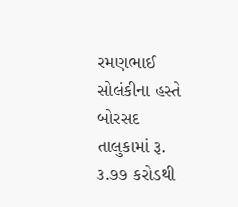રમણભાઈ સોલંકીના હસ્તે બોરસદ તાલુકામાં રૂ. ૩.૭૭ કરોડથી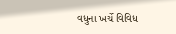વધુના ખર્ચે વિવિધ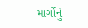માર્ગોનું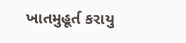ખાતમુહૂર્ત કરાયુ